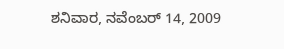ಶನಿವಾರ, ನವೆಂಬರ್ 14, 2009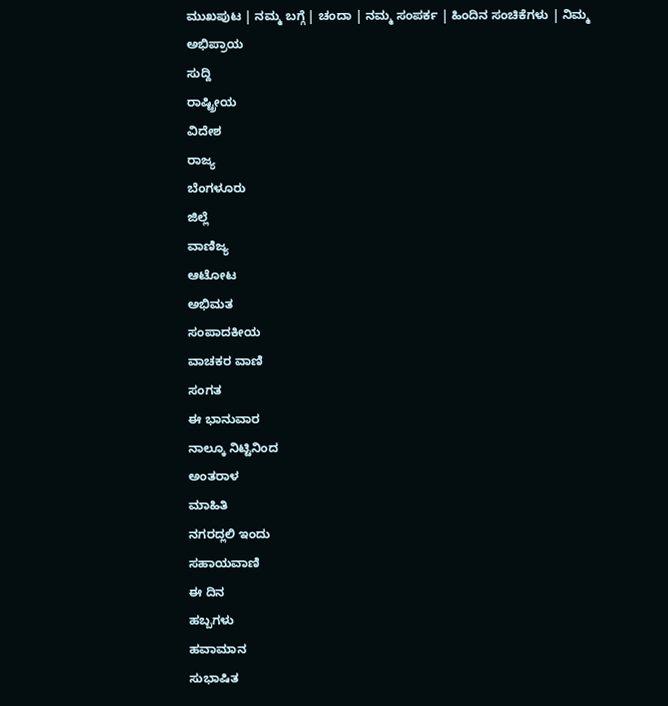ಮುಖಪುಟ | ನಮ್ಮ ಬಗ್ಗೆ | ಚಂದಾ | ನಮ್ಮ ಸಂಪರ್ಕ | ಹಿಂದಿನ ಸಂಚಿಕೆಗಳು | ನಿಮ್ಮ ಅಭಿಪ್ರಾಯ
ಸುದ್ದಿ
ರಾಷ್ಟ್ರೀಯ
ವಿದೇಶ
ರಾಜ್ಯ
ಬೆಂಗಳೂರು
ಜಿಲ್ಲೆ
ವಾಣಿಜ್ಯ
ಆಟೋಟ
ಅಭಿಮತ
ಸಂಪಾದಕೀಯ
ವಾಚಕರ ವಾಣಿ
ಸಂಗತ
ಈ ಭಾನುವಾರ
ನಾಲ್ಕೂ ನಿಟ್ಟಿನಿಂದ
ಅಂತರಾಳ
ಮಾಹಿತಿ
ನಗರದ್ಲಲಿ ಇಂದು
ಸಹಾಯವಾಣಿ
ಈ ದಿನ
ಹಬ್ಬಗಳು
ಹವಾಮಾನ
ಸುಭಾಷಿತ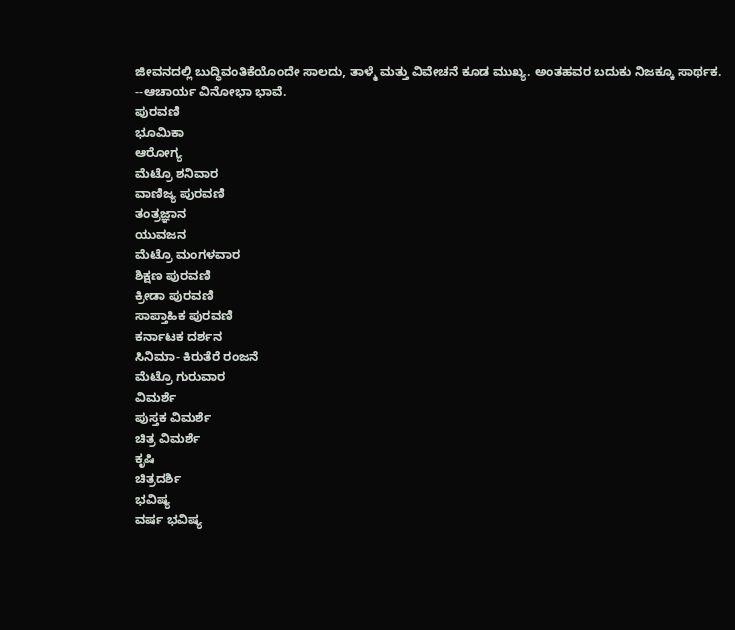ಜೀವನದಲ್ಲಿ ಬುದ್ಧಿವಂತಿಕೆಯೊಂದೇ ಸಾಲದು, ತಾಳ್ಮೆ ಮತ್ತು ವಿವೇಚನೆ ಕೂಡ ಮುಖ್ಯ. ಅಂತಹವರ ಬದುಕು ನಿಜಕ್ಕೂ ಸಾರ್ಥಕ.
--ಆಚಾರ್ಯ ವಿನೋಭಾ ಭಾವೆ.
ಪುರವಣಿ
ಭೂಮಿಕಾ
ಆರೋಗ್ಯ
ಮೆಟ್ರೊ ಶನಿವಾರ
ವಾಣಿಜ್ಯ ಪುರವಣಿ
ತಂತ್ರಜ್ಞಾನ
ಯುವಜನ
ಮೆಟ್ರೊ ಮಂಗಳವಾರ
ಶಿಕ್ಷಣ ಪುರವಣಿ
ಕ್ರೀಡಾ ಪುರವಣಿ
ಸಾಪ್ತಾಹಿಕ ಪುರವಣಿ
ಕರ್ನಾಟಕ ದರ್ಶನ
ಸಿನಿಮಾ- ಕಿರುತೆರೆ ರಂಜನೆ
ಮೆಟ್ರೊ ಗುರುವಾರ
ವಿಮರ್ಶೆ
ಪುಸ್ತಕ ವಿಮರ್ಶೆ
ಚಿತ್ರ ವಿಮರ್ಶೆ
ಕೃಷಿ
ಚಿತ್ರದರ್ಶಿ
ಭವಿಷ್ಯ
ವರ್ಷ ಭವಿಷ್ಯ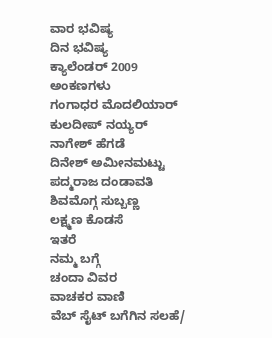ವಾರ ಭವಿಷ್ಯ
ದಿನ ಭವಿಷ್ಯ
ಕ್ಯಾಲೆಂಡರ್ 2009
ಅಂಕಣಗಳು
ಗಂಗಾಧರ ಮೊದಲಿಯಾರ್
ಕುಲದೀಪ್‌ ನಯ್ಯರ್
ನಾಗೇಶ್‌ ಹೆಗಡೆ
ದಿನೇಶ್‌ ಅಮೀನಮಟ್ಟು
ಪದ್ಮರಾಜ ದಂಡಾವತಿ
ಶಿವಮೊಗ್ಗ ಸುಬ್ಬಣ್ಣ
ಲಕ್ಷ್ಮಣ ಕೊಡಸೆ
ಇತರೆ
ನಮ್ಮ ಬಗ್ಗೆ
ಚಂದಾ ವಿವರ
ವಾಚಕರ ವಾಣಿ
ವೆಬ್ ಸೈಟ್ ಬಗೆಗಿನ ಸಲಹೆ/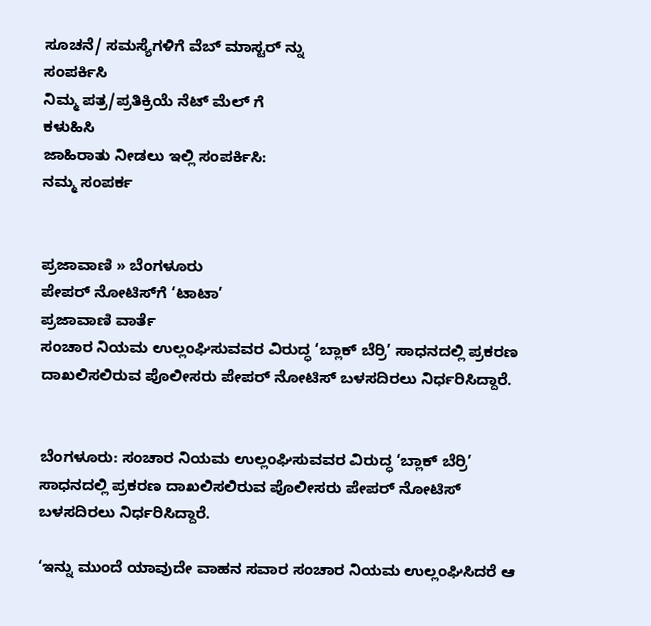ಸೂಚನೆ/ ಸಮಸ್ಯೆಗಳಿಗೆ ವೆಬ್ ಮಾಸ್ಟರ್ ನ್ನು
ಸಂಪರ್ಕಿಸಿ
ನಿಮ್ಮ ಪತ್ರ/ಪ್ರತಿಕ್ರಿಯೆ ನೆಟ್ ಮೆಲ್ ಗೆ
ಕಳುಹಿಸಿ
ಜಾಹಿರಾತು ನೀಡಲು ಇಲ್ಲಿ ಸಂಪರ್ಕಿಸಿ:
ನಮ್ಮ ಸಂಪರ್ಕ


ಪ್ರಜಾವಾಣಿ » ಬೆಂಗಳೂರು
ಪೇಪರ್ ನೋಟಿಸ್‌ಗೆ ‘ಟಾಟಾ’
ಪ್ರಜಾವಾಣಿ ವಾರ್ತೆ
ಸಂಚಾರ ನಿಯಮ ಉಲ್ಲಂಘಿಸುವವರ ವಿರುದ್ಧ ‘ಬ್ಲಾಕ್ ಬೆರ್ರಿ’ ಸಾಧನದಲ್ಲಿ ಪ್ರಕರಣ ದಾಖಲಿಸಲಿರುವ ಪೊಲೀಸರು ಪೇಪರ್ ನೋಟಿಸ್ ಬಳಸದಿರಲು ನಿರ್ಧರಿಸಿದ್ದಾರೆ.


ಬೆಂಗಳೂರು: ಸಂಚಾರ ನಿಯಮ ಉಲ್ಲಂಘಿಸುವವರ ವಿರುದ್ಧ ‘ಬ್ಲಾಕ್ ಬೆರ್ರಿ’ ಸಾಧನದಲ್ಲಿ ಪ್ರಕರಣ ದಾಖಲಿಸಲಿರುವ ಪೊಲೀಸರು ಪೇಪರ್ ನೋಟಿಸ್ ಬಳಸದಿರಲು ನಿರ್ಧರಿಸಿದ್ದಾರೆ.

‘ಇನ್ನು ಮುಂದೆ ಯಾವುದೇ ವಾಹನ ಸವಾರ ಸಂಚಾರ ನಿಯಮ ಉಲ್ಲಂಘಿಸಿದರೆ ಆ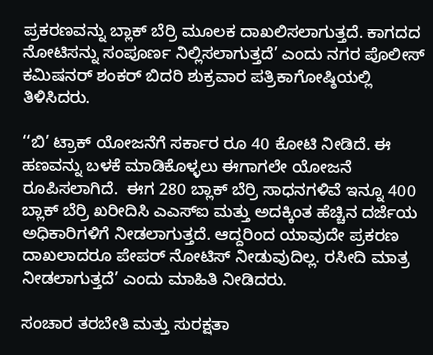ಪ್ರಕರಣವನ್ನು ಬ್ಲಾಕ್ ಬೆರ್ರಿ ಮೂಲಕ ದಾಖಲಿಸಲಾಗುತ್ತದೆ. ಕಾಗದದ ನೋಟಿಸನ್ನು ಸಂಪೂರ್ಣ ನಿಲ್ಲಿಸಲಾಗುತ್ತದೆ’ ಎಂದು ನಗರ ಪೊಲೀಸ್ ಕಮಿಷನರ್ ಶಂಕರ್ ಬಿದರಿ ಶುಕ್ರವಾರ ಪತ್ರಿಕಾಗೋಷ್ಠಿಯಲ್ಲಿ ತಿಳಿಸಿದರು.

‘‘ಬಿ’ ಟ್ರಾಕ್ ಯೋಜನೆಗೆ ಸರ್ಕಾರ ರೂ 40 ಕೋಟಿ ನೀಡಿದೆ. ಈ ಹಣವನ್ನು ಬಳಕೆ ಮಾಡಿಕೊಳ್ಳಲು ಈಗಾಗಲೇ ಯೋಜನೆ ರೂಪಿಸಲಾಗಿದೆ.  ಈಗ 280 ಬ್ಲಾಕ್ ಬೆರ್ರಿ ಸಾಧನಗಳಿವೆ ಇನ್ನೂ 400 ಬ್ಲಾಕ್ ಬೆರ್ರಿ ಖರೀದಿಸಿ ಎಎಸ್‌ಐ ಮತ್ತು ಅದಕ್ಕಿಂತ ಹೆಚ್ಚಿನ ದರ್ಜೆಯ ಅಧಿಕಾರಿಗಳಿಗೆ ನೀಡಲಾಗುತ್ತದೆ. ಆದ್ದರಿಂದ ಯಾವುದೇ ಪ್ರಕರಣ ದಾಖಲಾದರೂ ಪೇಪರ್ ನೋಟಿಸ್ ನೀಡುವುದಿಲ್ಲ. ರಸೀದಿ ಮಾತ್ರ ನೀಡಲಾಗುತ್ತದೆ’ ಎಂದು ಮಾಹಿತಿ ನೀಡಿದರು.

ಸಂಚಾರ ತರಬೇತಿ ಮತ್ತು ಸುರಕ್ಷತಾ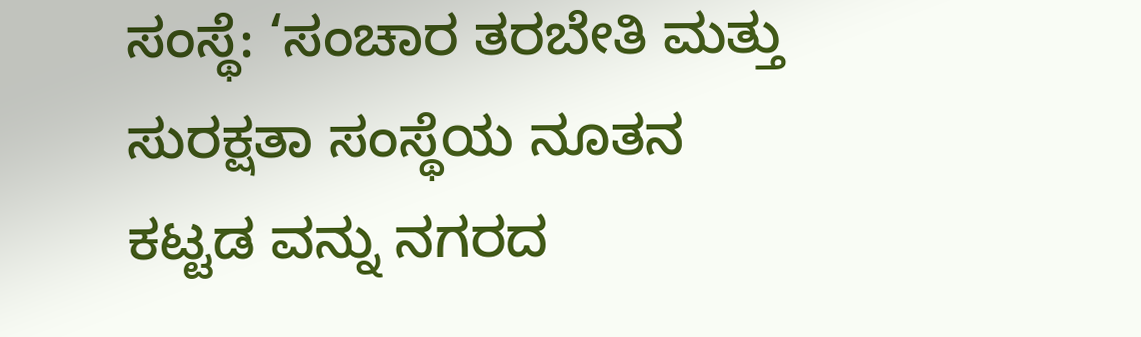ಸಂಸ್ಥೆ: ‘ಸಂಚಾರ ತರಬೇತಿ ಮತ್ತು ಸುರಕ್ಷತಾ ಸಂಸ್ಥೆಯ ನೂತನ ಕಟ್ಟಡ ವನ್ನು ನಗರದ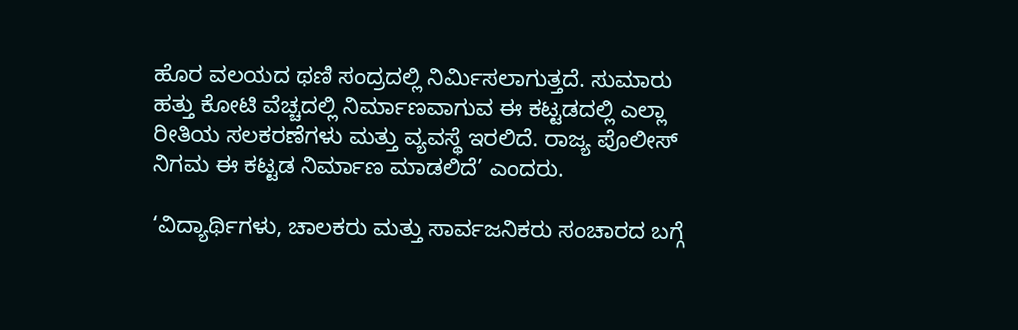ಹೊರ ವಲಯದ ಥಣಿ ಸಂದ್ರದಲ್ಲಿ ನಿರ್ಮಿಸಲಾಗುತ್ತದೆ. ಸುಮಾರು ಹತ್ತು ಕೋಟಿ ವೆಚ್ಚದಲ್ಲಿ ನಿರ್ಮಾಣವಾಗುವ ಈ ಕಟ್ಟಡದಲ್ಲಿ ಎಲ್ಲಾ ರೀತಿಯ ಸಲಕರಣೆಗಳು ಮತ್ತು ವ್ಯವಸ್ಥೆ ಇರಲಿದೆ. ರಾಜ್ಯ ಪೊಲೀಸ್ ನಿಗಮ ಈ ಕಟ್ಟಡ ನಿರ್ಮಾಣ ಮಾಡಲಿದೆ’ ಎಂದರು.

‘ವಿದ್ಯಾರ್ಥಿಗಳು, ಚಾಲಕರು ಮತ್ತು ಸಾರ್ವಜನಿಕರು ಸಂಚಾರದ ಬಗ್ಗೆ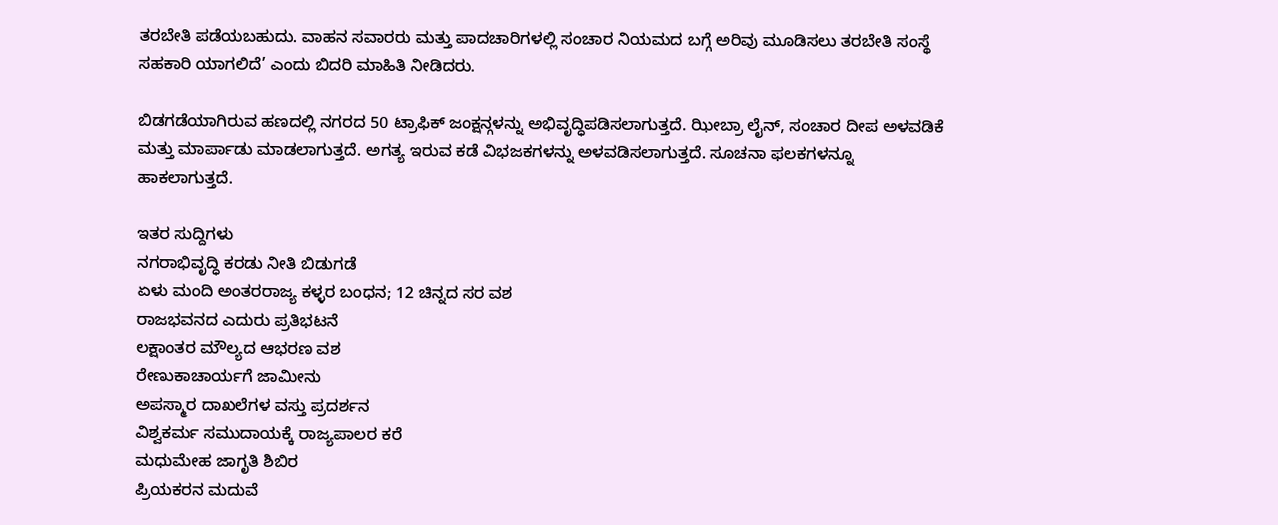ತರಬೇತಿ ಪಡೆಯಬಹುದು. ವಾಹನ ಸವಾರರು ಮತ್ತು ಪಾದಚಾರಿಗಳಲ್ಲಿ ಸಂಚಾರ ನಿಯಮದ ಬಗ್ಗೆ ಅರಿವು ಮೂಡಿಸಲು ತರಬೇತಿ ಸಂಸ್ಥೆ ಸಹಕಾರಿ ಯಾಗಲಿದೆ’ ಎಂದು ಬಿದರಿ ಮಾಹಿತಿ ನೀಡಿದರು.

ಬಿಡಗಡೆಯಾಗಿರುವ ಹಣದಲ್ಲಿ ನಗರದ 50 ಟ್ರಾಫಿಕ್ ಜಂಕ್ಷನ್ಗಳನ್ನು ಅಭಿವೃದ್ಧಿಪಡಿಸಲಾಗುತ್ತದೆ. ಝೀಬ್ರಾ ಲೈನ್, ಸಂಚಾರ ದೀಪ ಅಳವಡಿಕೆ ಮತ್ತು ಮಾರ್ಪಾಡು ಮಾಡಲಾಗುತ್ತದೆ. ಅಗತ್ಯ ಇರುವ ಕಡೆ ವಿಭಜಕಗಳನ್ನು ಅಳವಡಿಸಲಾಗುತ್ತದೆ. ಸೂಚನಾ ಫಲಕಗಳನ್ನೂ ಹಾಕಲಾಗುತ್ತದೆ.

ಇತರ ಸುದ್ದಿಗಳು
ನಗರಾಭಿವೃದ್ಧಿ ಕರಡು ನೀತಿ ಬಿಡುಗಡೆ
ಏಳು ಮಂದಿ ಅಂತರರಾಜ್ಯ ಕಳ್ಳರ ಬಂಧನ; 12 ಚಿನ್ನದ ಸರ ವಶ
ರಾಜಭವನದ ಎದುರು ಪ್ರತಿಭಟನೆ
ಲಕ್ಷಾಂತರ ಮೌಲ್ಯದ ಆಭರಣ ವಶ
ರೇಣುಕಾಚಾರ್ಯಗೆ ಜಾಮೀನು
ಅಪಸ್ಮಾರ ದಾಖಲೆಗಳ ವಸ್ತು ಪ್ರದರ್ಶನ
ವಿಶ್ವಕರ್ಮ ಸಮುದಾಯಕ್ಕೆ ರಾಜ್ಯಪಾಲರ ಕರೆ
ಮಧುಮೇಹ ಜಾಗೃತಿ ಶಿಬಿರ
ಪ್ರಿಯಕರನ ಮದುವೆ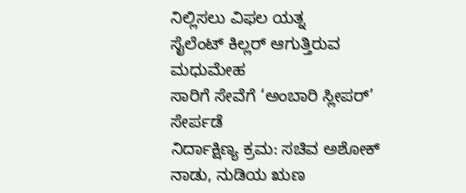ನಿಲ್ಲಿಸಲು ವಿಫಲ ಯತ್ನ
ಸೈಲೆಂಟ್ ಕಿಲ್ಲರ್ ಆಗುತ್ತಿರುವ ಮಧುಮೇಹ
ಸಾರಿಗೆ ಸೇವೆಗೆ ‘ಅಂಬಾರಿ ಸ್ಲೀಪರ್’ ಸೇರ್ಪಡೆ
ನಿರ್ದಾಕ್ಷಿಣ್ಯ ಕ್ರಮ: ಸಚಿವ ಅಶೋಕ್
ನಾಡು, ನುಡಿಯ ಋಣ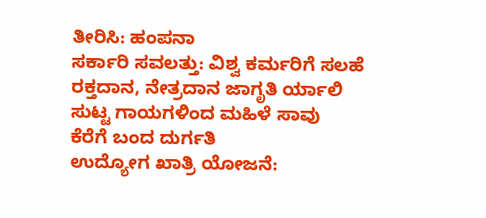ತೀರಿಸಿ: ಹಂಪನಾ
ಸರ್ಕಾರಿ ಸವಲತ್ತು: ವಿಶ್ವ ಕರ್ಮರಿಗೆ ಸಲಹೆ
ರಕ್ತದಾನ, ನೇತ್ರದಾನ ಜಾಗೃತಿ ರ್ಯಾಲಿ
ಸುಟ್ಟ ಗಾಯಗಳಿಂದ ಮಹಿಳೆ ಸಾವು
ಕೆರೆಗೆ ಬಂದ ದುರ್ಗತಿ
ಉದ್ಯೋಗ ಖಾತ್ರಿ ಯೋಜನೆ: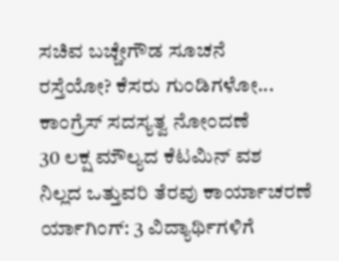ಸಚಿವ ಬಚ್ಚೇಗೌಡ ಸೂಚನೆ
ರಸ್ತೆಯೋ? ಕೆಸರು ಗುಂಡಿಗಳೋ...
ಕಾಂಗ್ರೆಸ್ ಸದಸ್ಯತ್ವ ನೋಂದಣೆ
30 ಲಕ್ಷ ಮೌಲ್ಯದ ಕೆಟಮಿನ್ ವಶ
ನಿಲ್ಲದ ಒತ್ತುವರಿ ತೆರವು ಕಾರ್ಯಾಚರಣೆ
ರ್ಯಾಗಿಂಗ್: 3 ವಿದ್ಯಾರ್ಥಿಗಳಿಗೆ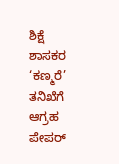ಶಿಕ್ಷೆ
ಶಾಸಕರ ‘ಕಣ್ಮರೆ’ ತನಿಖೆಗೆ ಆಗ್ರಹ
ಪೇಪರ್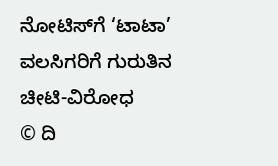ನೋಟಿಸ್‌ಗೆ ‘ಟಾಟಾ’
ವಲಸಿಗರಿಗೆ ಗುರುತಿನ ಚೀಟಿ-ವಿರೋಧ
© ದಿ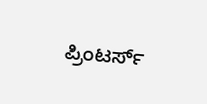ಪ್ರಿಂಟರ್ಸ್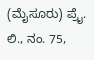(ಮೈಸೂರು) ಪ್ರೈ. ಲಿ., ನಂ. 75,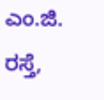ಎಂ.ಜಿ. ರಸ್ತೆ,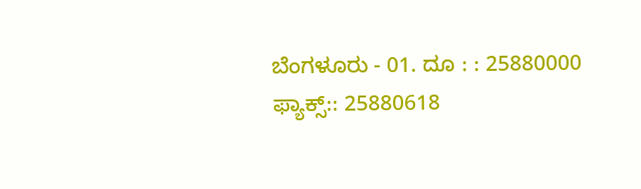ಬೆಂಗಳೂರು - 01. ದೂ : : 25880000  ಫ್ಯಾಕ್ಸ್:: 25880618